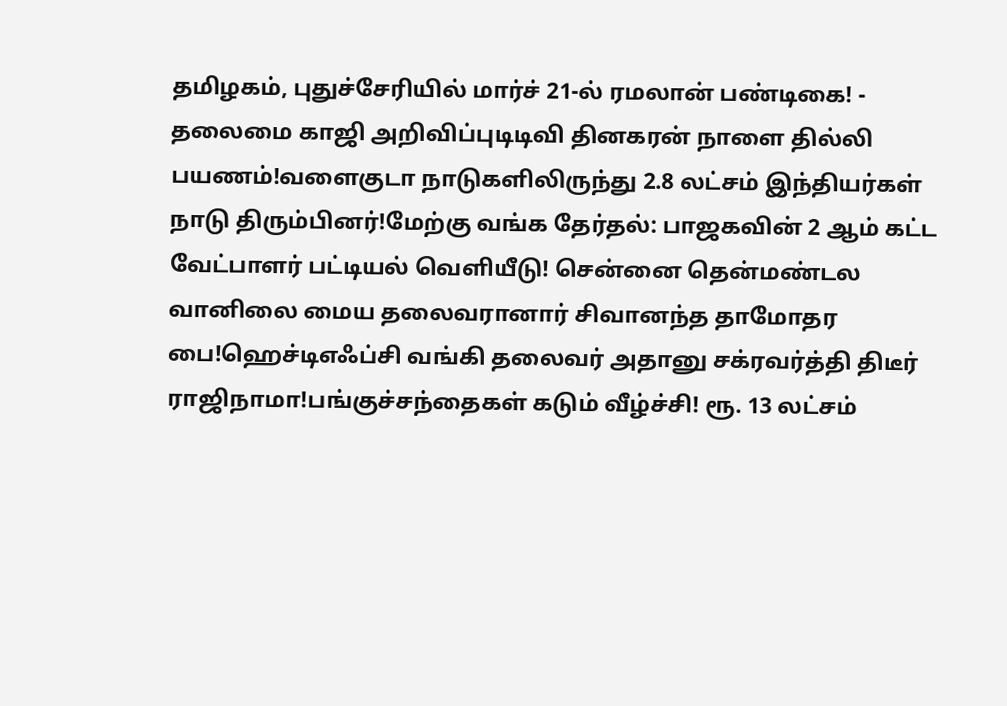தமிழகம், புதுச்சேரியில் மார்ச் 21-ல் ரமலான் பண்டிகை! - தலைமை காஜி அறிவிப்புடிடிவி தினகரன் நாளை தில்லி பயணம்!வளைகுடா நாடுகளிலிருந்து 2.8 லட்சம் இந்தியர்கள் நாடு திரும்பினர்!மேற்கு வங்க தேர்தல்: பாஜகவின் 2 ஆம் கட்ட வேட்பாளர் பட்டியல் வெளியீடு! சென்னை தென்மண்டல வானிலை மைய தலைவரானார் சிவானந்த தாமோதர பை!ஹெச்டிஎஃப்சி வங்கி தலைவர் அதானு சக்ரவர்த்தி திடீர் ராஜிநாமா!பங்குச்சந்தைகள் கடும் வீழ்ச்சி! ரூ. 13 லட்சம்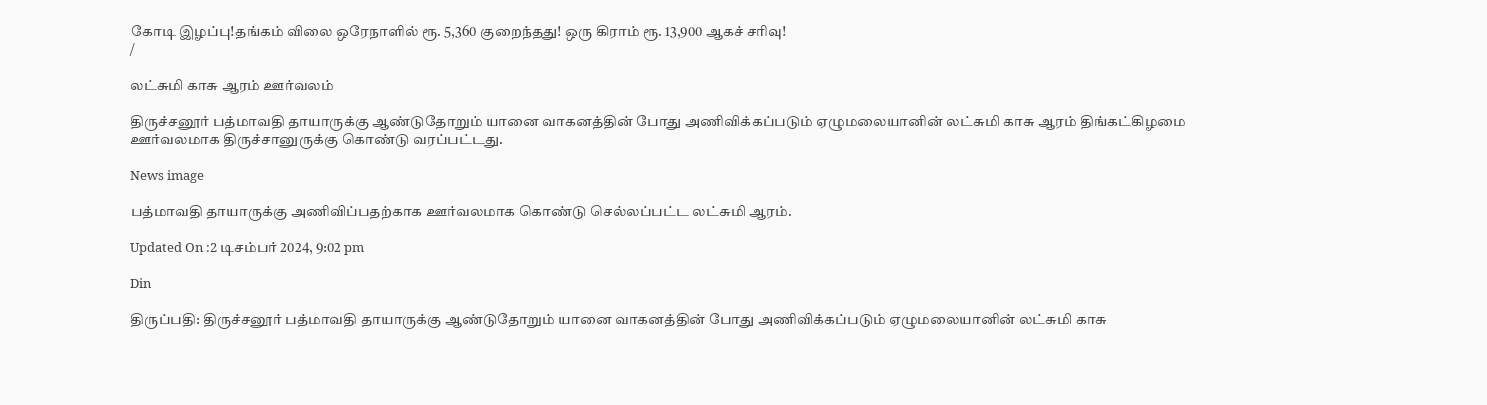கோடி இழப்பு!தங்கம் விலை ஒரேநாளில் ரூ. 5,360 குறைந்தது! ஒரு கிராம் ரூ. 13,900 ஆகச் சரிவு!
/

லட்சுமி காசு ஆரம் ஊர்வலம்

திருச்சனூர் பத்மாவதி தாயாருக்கு ஆண்டுதோறும் யானை வாகனத்தின் போது அணிவிக்கப்படும் ஏழுமலையானின் லட்சுமி காசு ஆரம் திங்கட்கிழமை ஊர்வலமாக திருச்சானுருக்கு கொண்டு வரப்பட்டது.

News image

பத்மாவதி தாயாருக்கு அணிவிப்பதற்காக ஊர்வலமாக கொண்டு செல்லப்பட்ட லட்சுமி ஆரம்.

Updated On :2 டிசம்பர் 2024, 9:02 pm

Din

திருப்பதி: திருச்சனூர் பத்மாவதி தாயாருக்கு ஆண்டுதோறும் யானை வாகனத்தின் போது அணிவிக்கப்படும் ஏழுமலையானின் லட்சுமி காசு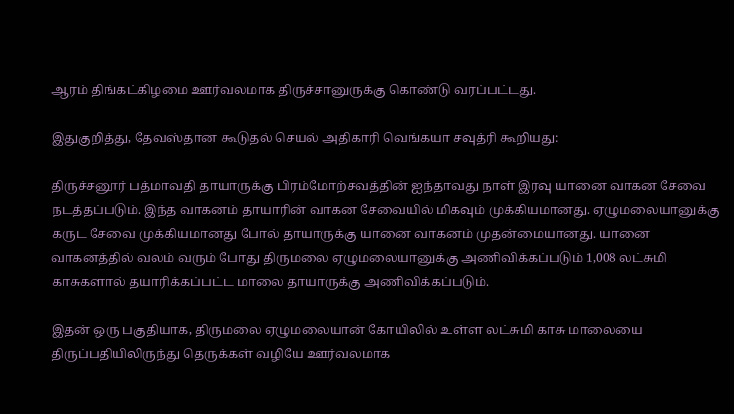ஆரம் திங்கட்கிழமை ஊர்வலமாக திருச்சானுருக்கு கொண்டு வரப்பட்டது.

இதுகுறித்து, தேவஸ்தான கூடுதல் செயல் அதிகாரி வெங்கயா சவுத்ரி கூறியது:

திருச்சனூர் பத்மாவதி தாயாருக்கு பிரம்மோற்சவத்தின் ஐந்தாவது நாள் இரவு யானை வாகன சேவை நடத்தப்படும். இந்த வாகனம் தாயாரின் வாகன சேவையில் மிகவும் முக்கியமானது. ஏழுமலையானுக்கு கருட சேவை முக்கியமானது போல் தாயாருக்கு யானை வாகனம் முதன்மையானது. யானை வாகனத்தில் வலம் வரும் போது திருமலை ஏழுமலையானுக்கு அணிவிக்கப்படும் 1,008 லட்சுமி காசுகளால் தயாரிக்கப்பட்ட மாலை தாயாருக்கு அணிவிக்கப்படும்.

இதன் ஒரு பகுதியாக, திருமலை ஏழுமலையான் கோயிலில் உள்ள லட்சுமி காசு மாலையை திருப்பதியிலிருந்து தெருக்கள் வழியே ஊர்வலமாக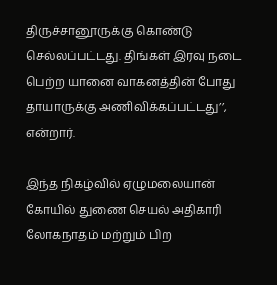திருச்சானூருக்கு கொண்டு செல்லப்பட்டது. திங்கள் இரவு நடை பெற்ற யானை வாகனத்தின் போது தாயாருக்கு அணிவிக்கப்பட்டது’’, என்றார்.

இந்த நிகழ்வில் ஏழுமலையான் கோயில் துணை செயல் அதிகாரி லோகநாதம் மற்றும் பிற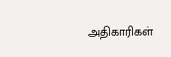அதிகாரிகள்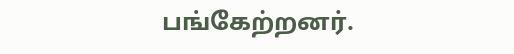பங்கேற்றனர்.